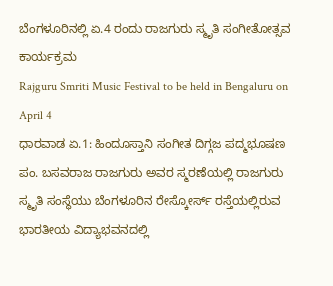ಬೆಂಗಳೂರಿನಲ್ಲಿ ಏ.4 ರಂದು ರಾಜಗುರು ಸ್ಮೃತಿ ಸಂಗೀತೋತ್ಸವ ಕಾರ್ಯಕ್ರಮ
Rajguru Smriti Music Festival to be held in Bengaluru on April 4
ಧಾರವಾಡ ಏ.1: ಹಿಂದೂಸ್ತಾನಿ ಸಂಗೀತ ದಿಗ್ಗಜ ಪದ್ಮಭೂಷಣ ಪಂ. ಬಸವರಾಜ ರಾಜಗುರು ಅವರ ಸ್ಮರಣೆಯಲ್ಲಿ ರಾಜಗುರು ಸ್ಮೃತಿ ಸಂಸ್ಥೆಯು ಬೆಂಗಳೂರಿನ ರೇಸ್ಕೋರ್ಸ್ ರಸ್ತೆಯಲ್ಲಿರುವ ಭಾರತೀಯ ವಿದ್ಯಾಭವನದಲ್ಲಿ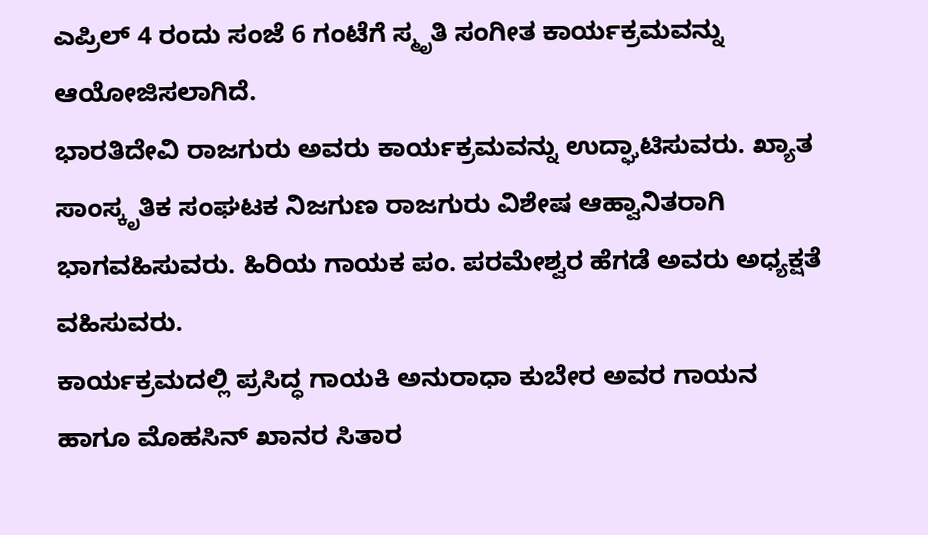ಎಪ್ರಿಲ್ 4 ರಂದು ಸಂಜೆ 6 ಗಂಟೆಗೆ ಸ್ಮೃತಿ ಸಂಗೀತ ಕಾರ್ಯಕ್ರಮವನ್ನು ಆಯೋಜಿಸಲಾಗಿದೆ.
ಭಾರತಿದೇವಿ ರಾಜಗುರು ಅವರು ಕಾರ್ಯಕ್ರಮವನ್ನು ಉದ್ಘಾಟಿಸುವರು. ಖ್ಯಾತ ಸಾಂಸ್ಕೃತಿಕ ಸಂಘಟಕ ನಿಜಗುಣ ರಾಜಗುರು ವಿಶೇಷ ಆಹ್ವಾನಿತರಾಗಿ ಭಾಗವಹಿಸುವರು. ಹಿರಿಯ ಗಾಯಕ ಪಂ. ಪರಮೇಶ್ವರ ಹೆಗಡೆ ಅವರು ಅಧ್ಯಕ್ಷತೆ ವಹಿಸುವರು.
ಕಾರ್ಯಕ್ರಮದಲ್ಲಿ ಪ್ರಸಿದ್ಧ ಗಾಯಕಿ ಅನುರಾಧಾ ಕುಬೇರ ಅವರ ಗಾಯನ ಹಾಗೂ ಮೊಹಸಿನ್ ಖಾನರ ಸಿತಾರ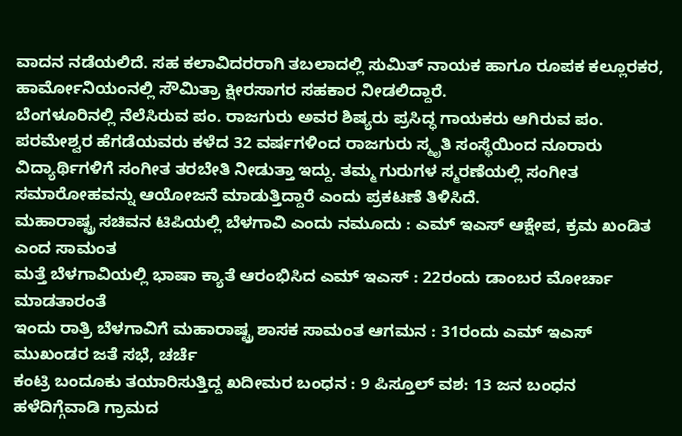ವಾದನ ನಡೆಯಲಿದೆ. ಸಹ ಕಲಾವಿದರರಾಗಿ ತಬಲಾದಲ್ಲಿ ಸುಮಿತ್ ನಾಯಕ ಹಾಗೂ ರೂಪಕ ಕಲ್ಲೂರಕರ, ಹಾರ್ಮೋನಿಯಂನಲ್ಲಿ ಸೌಮಿತ್ರಾ ಕ್ಷೀರಸಾಗರ ಸಹಕಾರ ನೀಡಲಿದ್ದಾರೆ.
ಬೆಂಗಳೂರಿನಲ್ಲಿ ನೆಲೆಸಿರುವ ಪಂ. ರಾಜಗುರು ಅವರ ಶಿಷ್ಯರು ಪ್ರಸಿದ್ಧ ಗಾಯಕರು ಆಗಿರುವ ಪಂ. ಪರಮೇಶ್ವರ ಹೆಗಡೆಯವರು ಕಳೆದ 32 ವರ್ಷಗಳಿಂದ ರಾಜಗುರು ಸ್ಮೃತಿ ಸಂಸ್ಥೆಯಿಂದ ನೂರಾರು ವಿದ್ಯಾರ್ಥಿಗಳಿಗೆ ಸಂಗೀತ ತರಬೇತಿ ನೀಡುತ್ತಾ ಇದ್ದು. ತಮ್ಮ ಗುರುಗಳ ಸ್ಮರಣೆಯಲ್ಲಿ ಸಂಗೀತ ಸಮಾರೋಹವನ್ನು ಆಯೋಜನೆ ಮಾಡುತ್ತಿದ್ದಾರೆ ಎಂದು ಪ್ರಕಟಣೆ ತಿಳಿಸಿದೆ.
ಮಹಾರಾಷ್ಟ್ರ ಸಚಿವನ ಟಿಪಿಯಲ್ಲಿ ಬೆಳಗಾವಿ ಎಂದು ನಮೂದು : ಎಮ್ ಇಎಸ್ ಆಕ್ಷೇಪ, ಕ್ರಮ ಖಂಡಿತ ಎಂದ ಸಾಮಂತ
ಮತ್ತೆ ಬೆಳಗಾವಿಯಲ್ಲಿ ಭಾಷಾ ಕ್ಯಾತೆ ಆರಂಭಿಸಿದ ಎಮ್ ಇಎಸ್ : 22ರಂದು ಡಾಂಬರ ಮೋರ್ಚಾ ಮಾಡತಾರಂತೆ
ಇಂದು ರಾತ್ರಿ ಬೆಳಗಾವಿಗೆ ಮಹಾರಾಷ್ಟ್ರ ಶಾಸಕ ಸಾಮಂತ ಆಗಮನ : 31ರಂದು ಎಮ್ ಇಎಸ್ ಮುಖಂಡರ ಜತೆ ಸಭೆ, ಚರ್ಚೆ
ಕಂಟ್ರಿ ಬಂದೂಕು ತಯಾರಿಸುತ್ತಿದ್ದ ಖದೀಮರ ಬಂಧನ : 9 ಪಿಸ್ತೂಲ್ ವಶ: 13 ಜನ ಬಂಧನ
ಹಳೆದಿಗ್ಗೆವಾಡಿ ಗ್ರಾಮದ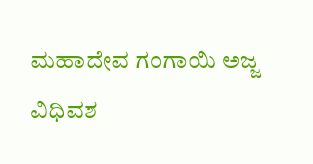ಮಹಾದೇವ ಗಂಗಾಯಿ ಅಜ್ಜ ವಿಧಿವಶ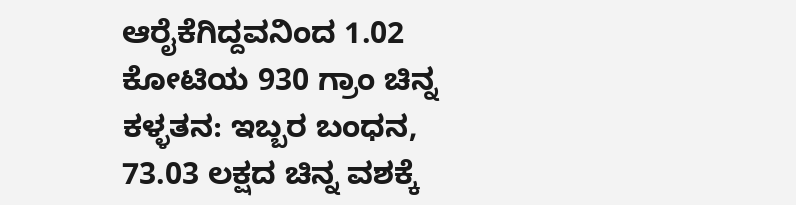ಆರೈಕೆಗಿದ್ದವನಿಂದ 1.02 ಕೋಟಿಯ 930 ಗ್ರಾಂ ಚಿನ್ನ ಕಳ್ಳತನ: ಇಬ್ಬರ ಬಂಧನ, 73.03 ಲಕ್ಷದ ಚಿನ್ನ ವಶಕ್ಕೆ